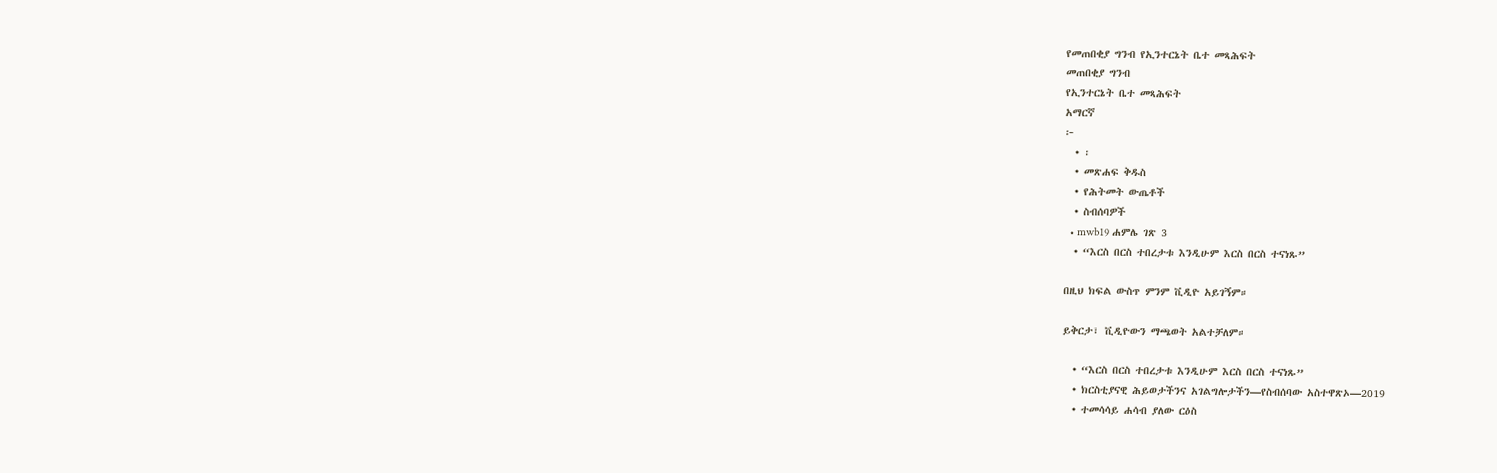የመጠበቂያ ግንብ የኢንተርኔት ቤተ መጻሕፍት
መጠበቂያ ግንብ
የኢንተርኔት ቤተ መጻሕፍት
አማርኛ
፦
  • ፡
  • መጽሐፍ ቅዱስ
  • የሕትመት ውጤቶች
  • ስብሰባዎች
  • mwb19 ሐምሌ ገጽ 3
  • “እርስ በርስ ተበረታቱ እንዲሁም እርስ በርስ ተናነጹ”

በዚህ ክፍል ውስጥ ምንም ቪዲዮ አይገኝም።

ይቅርታ፣ ቪዲዮውን ማጫወት አልተቻለም።

  • “እርስ በርስ ተበረታቱ እንዲሁም እርስ በርስ ተናነጹ”
  • ክርስቲያናዊ ሕይወታችንና አገልግሎታችን—የስብሰባው አስተዋጽኦ—2019
  • ተመሳሳይ ሐሳብ ያለው ርዕስ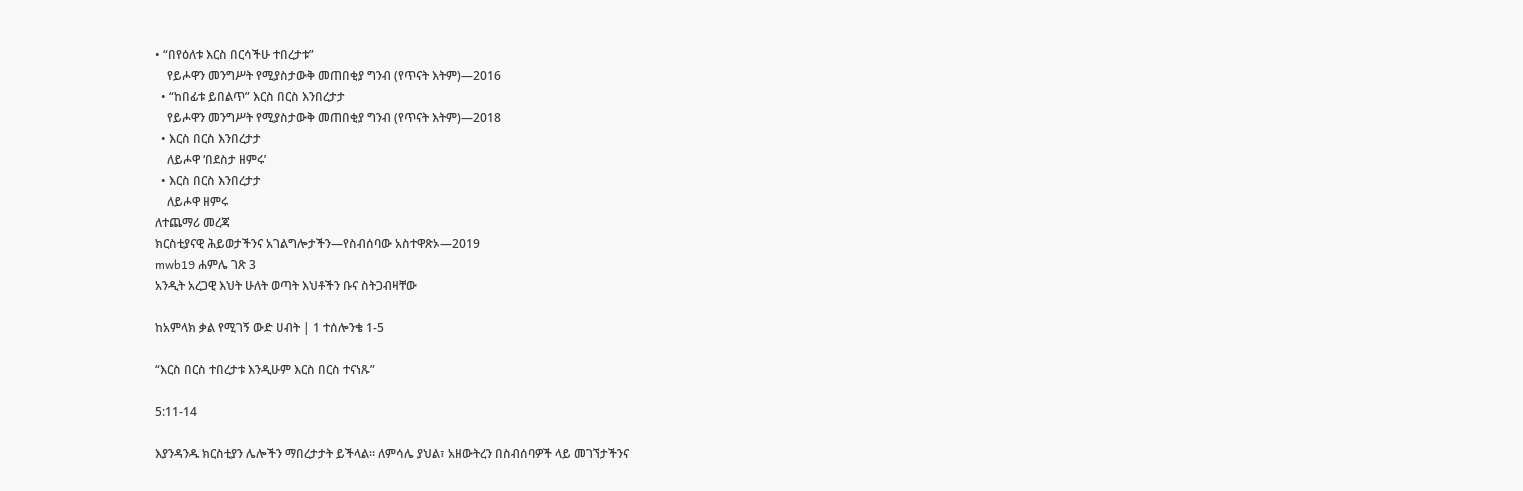• “በየዕለቱ እርስ በርሳችሁ ተበረታቱ”
    የይሖዋን መንግሥት የሚያስታውቅ መጠበቂያ ግንብ (የጥናት እትም)—2016
  • “ከበፊቱ ይበልጥ” እርስ በርስ እንበረታታ
    የይሖዋን መንግሥት የሚያስታውቅ መጠበቂያ ግንብ (የጥናት እትም)—2018
  • እርስ በርስ እንበረታታ
    ለይሖዋ ‘በደስታ ዘምሩ’
  • እርስ በርስ እንበረታታ
    ለይሖዋ ዘምሩ
ለተጨማሪ መረጃ
ክርስቲያናዊ ሕይወታችንና አገልግሎታችን—የስብሰባው አስተዋጽኦ—2019
mwb19 ሐምሌ ገጽ 3
አንዲት አረጋዊ እህት ሁለት ወጣት እህቶችን ቡና ስትጋብዛቸው

ከአምላክ ቃል የሚገኝ ውድ ሀብት | 1 ተሰሎንቄ 1-5

“እርስ በርስ ተበረታቱ እንዲሁም እርስ በርስ ተናነጹ”

5:11-14

እያንዳንዱ ክርስቲያን ሌሎችን ማበረታታት ይችላል። ለምሳሌ ያህል፣ አዘውትረን በስብሰባዎች ላይ መገኘታችንና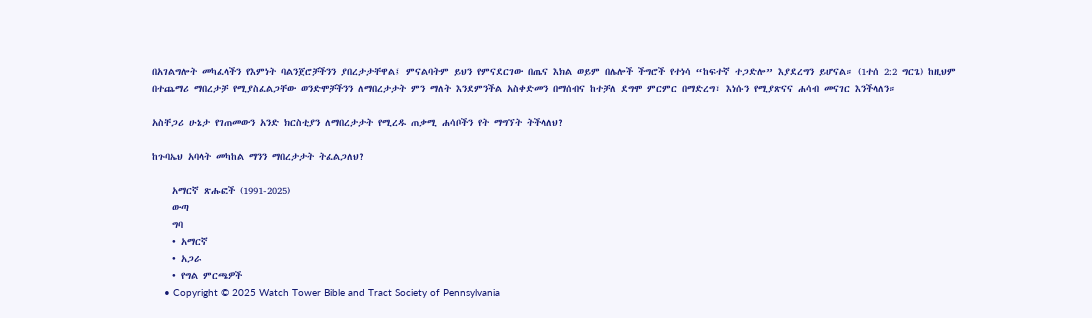በአገልግሎት መካፈላችን የእምነት ባልንጀሮቻችንን ያበረታታቸዋል፤ ምናልባትም ይህን የምናደርገው በጤና እክል ወይም በሌሎች ችግሮች የተነሳ “ከፍተኛ ተጋድሎ” እያደረግን ይሆናል። (1ተሰ 2:2 ግርጌ) ከዚህም በተጨማሪ ማበረታቻ የሚያስፈልጋቸው ወንድሞቻችንን ለማበረታታት ምን ማለት እንደምንችል አስቀድመን በማሰብና ከተቻለ ደግሞ ምርምር በማድረግ፣ እነሱን የሚያጽናና ሐሳብ መናገር እንችላለን።

አስቸጋሪ ሁኔታ የገጠመውን አንድ ክርስቲያን ለማበረታታት የሚረዱ ጠቃሚ ሐሳቦችን የት ማግኘት ትችላለህ?

ከጉባኤህ አባላት መካከል ማንን ማበረታታት ትፈልጋለህ?

    አማርኛ ጽሑፎች (1991-2025)
    ውጣ
    ግባ
    • አማርኛ
    • አጋራ
    • የግል ምርጫዎች
    • Copyright © 2025 Watch Tower Bible and Tract Society of Pennsylvania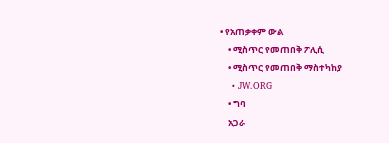• የአጠቃቀም ውል
    • ሚስጥር የመጠበቅ ፖሊሲ
    • ሚስጥር የመጠበቅ ማስተካከያ
    • JW.ORG
    • ግባ
    አጋራ